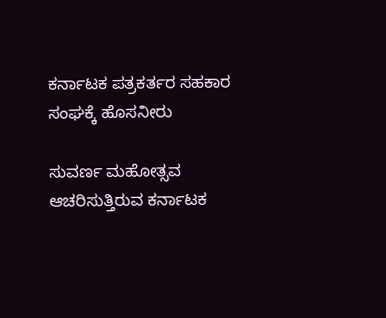ಕರ್ನಾಟಕ ಪತ್ರಕರ್ತರ ಸಹಕಾರ ಸಂಘಕ್ಕೆ ಹೊಸನೀರು

ಸುವರ್ಣ ಮಹೋತ್ಸವ ಆಚರಿಸುತ್ತಿರುವ ಕರ್ನಾಟಕ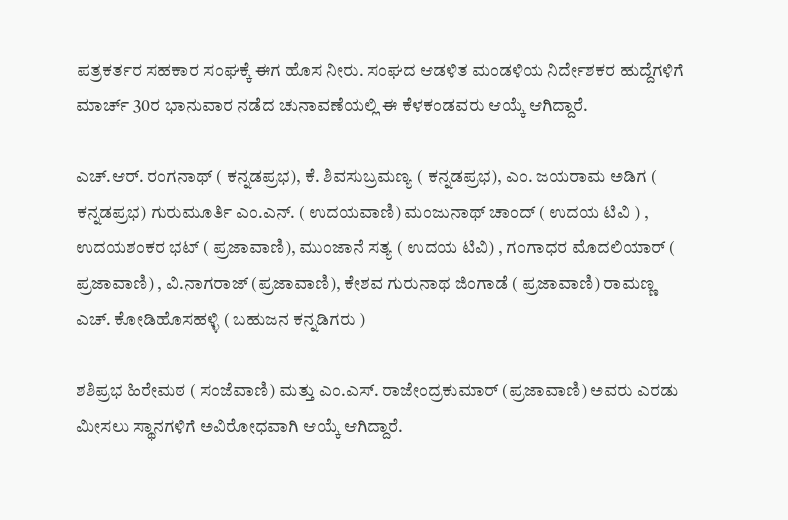ಪತ್ರಕರ್ತರ ಸಹಕಾರ ಸಂಘಕ್ಕೆ ಈಗ ಹೊಸ ನೀರು. ಸಂಘದ ಆಡಳಿತ ಮಂಡಳಿಯ ನಿರ್ದೇಶಕರ ಹುದ್ದೆಗಳಿಗೆ ಮಾರ್ಚ್‌ 30ರ ಭಾನುವಾರ ನಡೆದ ಚುನಾವಣೆಯಲ್ಲಿ ಈ ಕೆಳಕಂಡವರು ಆಯ್ಕೆ ಆಗಿದ್ದಾರೆ.

ಎಚ್‌.ಆರ್‌. ರಂಗನಾಥ್‌ ( ಕನ್ನಡಪ್ರಭ), ಕೆ. ಶಿವಸುಬ್ರಮಣ್ಯ ( ಕನ್ನಡಪ್ರಭ), ಎಂ. ಜಯರಾಮ ಅಡಿಗ ( ಕನ್ನಡಪ್ರಭ) ಗುರುಮೂರ್ತಿ ಎಂ.ಎನ್‌. ( ಉದಯವಾಣಿ) ಮಂಜುನಾಥ್‌ ಚಾಂದ್‌ ( ಉದಯ ಟಿವಿ ) , ಉದಯಶಂಕರ ಭಟ್‌ ( ಪ್ರಜಾವಾಣಿ), ಮುಂಜಾನೆ ಸತ್ಯ ( ಉದಯ ಟಿವಿ) , ಗಂಗಾಧರ ಮೊದಲಿಯಾರ್‌ ( ಪ್ರಜಾವಾಣಿ) , ವಿ.ನಾಗರಾಜ್‌ (ಪ್ರಜಾವಾಣಿ), ಕೇಶವ ಗುರುನಾಥ ಜಿಂಗಾಡೆ ( ಪ್ರಜಾವಾಣಿ) ರಾಮಣ್ಣ ಎಚ್‌. ಕೋಡಿಹೊಸಹಳ್ಳಿ ( ಬಹುಜನ ಕನ್ನಡಿಗರು )

ಶಶಿಪ್ರಭ ಹಿರೇಮಠ ( ಸಂಜೆವಾಣಿ) ಮತ್ತು ಎಂ.ಎಸ್‌. ರಾಜೇಂದ್ರಕುಮಾರ್‌ (ಪ್ರಜಾವಾಣಿ) ಅವರು ಎರಡು ಮೀಸಲು ಸ್ಥಾನಗಳಿಗೆ ಅವಿರೋಧವಾಗಿ ಆಯ್ಕೆ ಆಗಿದ್ದಾರೆ.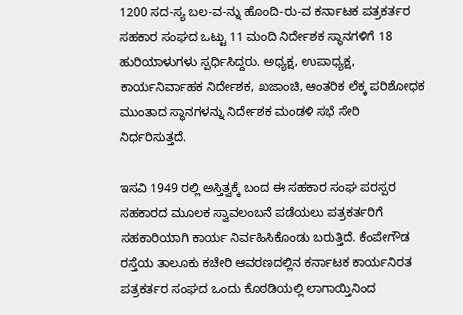1200 ಸದ-ಸ್ಯ ಬಲ-ವ-ನ್ನು ಹೊಂದಿ-ರು-ವ ಕರ್ನಾಟಕ ಪತ್ರಕರ್ತರ ಸಹಕಾರ ಸಂಘದ ಒಟ್ಟು 11 ಮಂದಿ ನಿರ್ದೇಶಕ ಸ್ಥಾನಗಳಿಗೆ 18 ಹುರಿಯಾಳುಗಳು ಸ್ಪರ್ಧಿಸಿದ್ದರು. ಅಧ್ಯಕ್ಷ, ಉಪಾಧ್ಯಕ್ಷ, ಕಾರ್ಯನಿರ್ವಾಹಕ ನಿರ್ದೇಶಕ, ಖಜಾಂಚಿ, ಆಂತರಿಕ ಲೆಕ್ಕ ಪರಿಶೋಧಕ ಮುಂತಾದ ಸ್ಥಾನಗಳನ್ನು ನಿರ್ದೇಶಕ ಮಂಡಳಿ ಸಭೆ ಸೇರಿ ನಿರ್ಧರಿಸುತ್ತದೆ.

ಇಸವಿ 1949 ರಲ್ಲಿ ಅಸ್ತಿತ್ವಕ್ಕೆ ಬಂದ ಈ ಸಹಕಾರ ಸಂಘ ಪರಸ್ಪರ ಸಹಕಾರದ ಮೂಲಕ ಸ್ವಾವಲಂಬನೆ ಪಡೆಯಲು ಪತ್ರಕರ್ತರಿಗೆ ಸಹಕಾರಿಯಾಗಿ ಕಾರ್ಯ ನಿರ್ವಹಿಸಿಕೊಂಡು ಬರುತ್ತಿದೆ. ಕೆಂಪೇಗೌಡ ರಸ್ತೆಯ ತಾಲೂಕು ಕಚೇರಿ ಆವರಣದಲ್ಲಿನ ಕರ್ನಾಟಕ ಕಾರ್ಯನಿರತ ಪತ್ರಕರ್ತರ ಸಂಘದ ಒಂದು ಕೊಠಡಿಯಲ್ಲಿ ಲಾಗಾಯ್ತಿನಿಂದ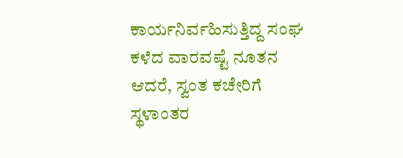ಕಾರ್ಯನಿರ್ವಹಿಸುತ್ತಿದ್ದ ಸಂಘ ಕಳೆದ ವಾರವಷ್ಟೆ ನೂತನ ಆದರೆ, ಸ್ವಂತ ಕಚೇರಿಗೆ ಸ್ಥಳಾಂತರ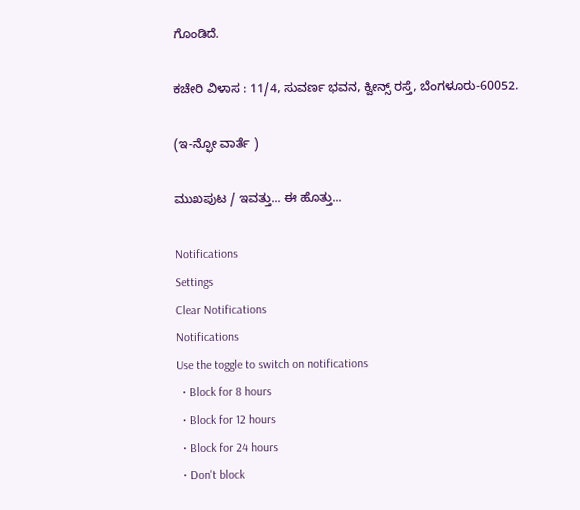ಗೊಂಡಿದೆ.

ಕಚೇರಿ ವಿಳಾಸ : 11/4, ಸುವರ್ಣ ಭವನ, ಕ್ವೀನ್ಸ್‌ ರಸ್ತೆ, ಬೆಂಗಳೂರು-60052.

(ಇ-ನ್ಫೋ ವಾರ್ತೆ )

ಮುಖಪುಟ / ಇವತ್ತು... ಈ ಹೊತ್ತು...

Notifications
Settings
Clear Notifications
Notifications
Use the toggle to switch on notifications
  • Block for 8 hours
  • Block for 12 hours
  • Block for 24 hours
  • Don't block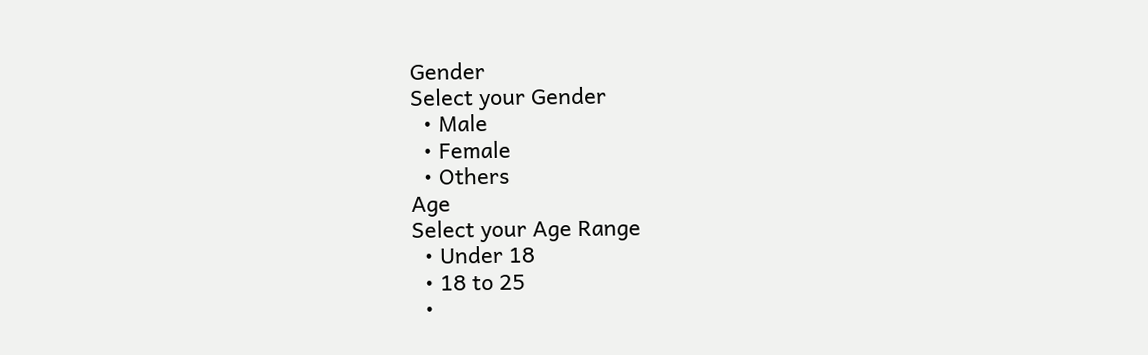Gender
Select your Gender
  • Male
  • Female
  • Others
Age
Select your Age Range
  • Under 18
  • 18 to 25
  •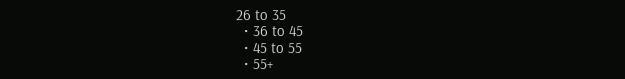26 to 35
  • 36 to 45
  • 45 to 55
  • 55+